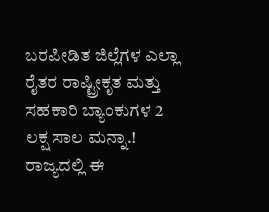ಬರಪೀಡಿತ ಜಿಲ್ಲೆಗಳ ಎಲ್ಲಾ ರೈತರ ರಾಷ್ಟ್ರೀಕೃತ ಮತ್ತು ಸಹಕಾರಿ ಬ್ಯಾಂಕುಗಳ 2 ಲಕ್ಷ ಸಾಲ ಮನ್ನಾ.!
ರಾಜ್ಯದಲ್ಲಿ ಈ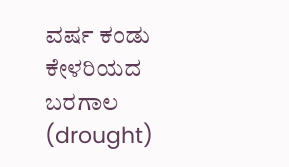ವರ್ಷ ಕಂಡು ಕೇಳರಿಯದ ಬರಗಾಲ (drought)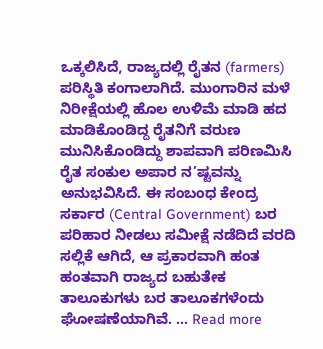ಒಕ್ಕಲಿಸಿದೆ, ರಾಜ್ಯದಲ್ಲಿ ರೈತನ (farmers) ಪರಿಸ್ಥಿತಿ ಕಂಗಾಲಾಗಿದೆ. ಮುಂಗಾರಿನ ಮಳೆ ನಿರೀಕ್ಷೆಯಲ್ಲಿ ಹೊಲ ಉಳಿಮೆ ಮಾಡಿ ಹದ ಮಾಡಿಕೊಂಡಿದ್ದ ರೈತನಿಗೆ ವರುಣ ಮುನಿಸಿಕೊಂಡಿದ್ದು ಶಾಪವಾಗಿ ಪರಿಣಮಿಸಿ ರೈತ ಸಂಕುಲ ಅಪಾರ ನ’ಷ್ಟವನ್ನು ಅನುಭವಿಸಿದೆ. ಈ ಸಂಬಂಧ ಕೇಂದ್ರ ಸರ್ಕಾರ (Central Government) ಬರ ಪರಿಹಾರ ನೀಡಲು ಸಮೀಕ್ಷೆ ನಡೆದಿದೆ ವರದಿ ಸಲ್ಲಿಕೆ ಆಗಿದೆ, ಆ ಪ್ರಕಾರವಾಗಿ ಹಂತ ಹಂತವಾಗಿ ರಾಜ್ಯದ ಬಹುತೇಕ ತಾಲೂಕುಗಳು ಬರ ತಾಲೂಕಗಳೆಂದು ಘೋಷಣೆಯಾಗಿವೆ. … Read more